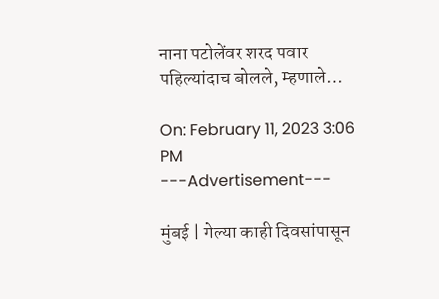नाना पटोलेंवर शरद पवार पहिल्यांदाच बोलले, म्हणाले…

On: February 11, 2023 3:06 PM
---Advertisement---

मुंबई | गेल्या काही दिवसांपासून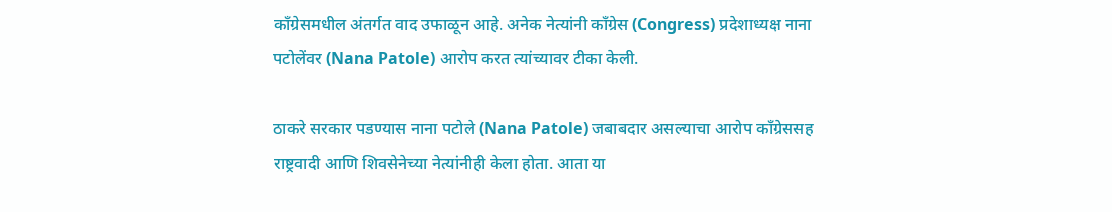काँग्रेसमधील अंतर्गत वाद उफाळून आहे. अनेक नेत्यांनी काँग्रेस (Congress) प्रदेशाध्यक्ष नाना पटोलेंवर (Nana Patole) आरोप करत त्यांच्यावर टीका केली.

ठाकरे सरकार पडण्यास नाना पटोले (Nana Patole) जबाबदार असल्याचा आरोप काँग्रेससह राष्ट्रवादी आणि शिवसेनेच्या नेत्यांनीही केला होता. आता या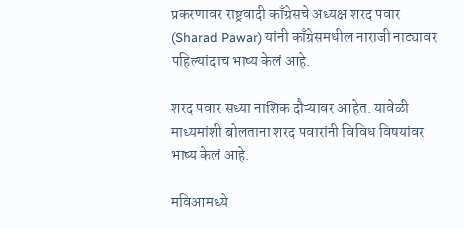प्रकरणावर राष्ट्रवादी काँग्रेसचे अध्यक्ष शरद पवार (Sharad Pawar) यांनी काँग्रेसमधील नाराजी नाट्यावर पहिल्यांदाच भाष्य केलं आहे.

शरद पवार सध्या नाशिक दौऱ्यावर आहेत. यावेळी माध्यमांशी बोलताना शरद पवारांनी विविध विषयांवर भाष्य केलं आहे.

मविआमध्ये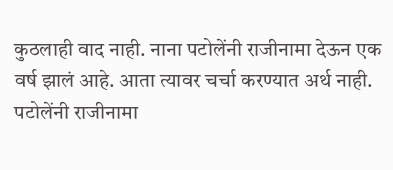कुठलाही वाद नाही. नाना पटोलेंनी राजीनामा देऊन एक वर्ष झालं आहे. आता त्यावर चर्चा करण्यात अर्थ नाही. पटोलेंनी राजीनामा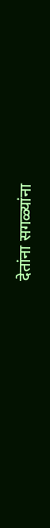देतांना सगळ्यांना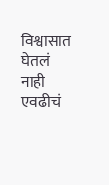विश्वासात घेतलं नाही एवढीचं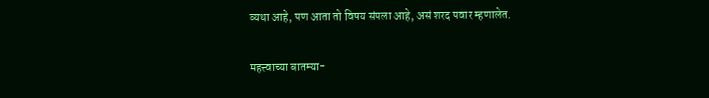व्यथा आहे, पण आता तो विषय संपला आहे, असं शरद पवार म्हणालेत.

महत्त्वाच्या बातम्या-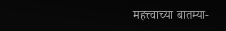महत्त्वाच्या बातम्या-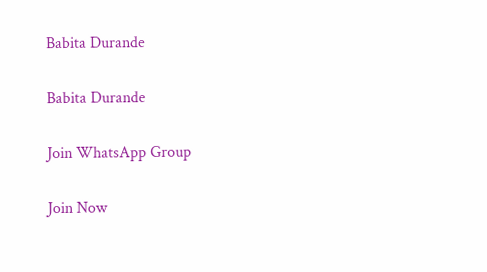Babita Durande

Babita Durande

Join WhatsApp Group

Join Now